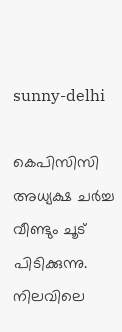sunny-delhi

കെപിസിസി അധ്യക്ഷ ചര്‍ച്ച വീണ്ടും ചൂട് പിടിക്കുന്നു. നിലവിലെ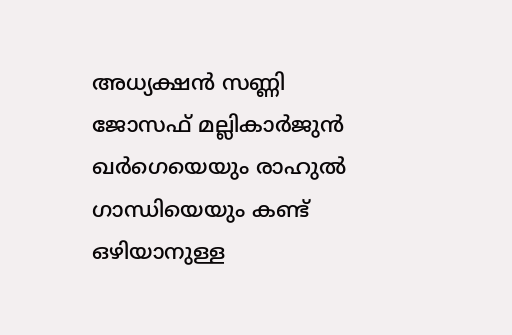അധ്യക്ഷന്‍ സണ്ണി ജോസഫ് മല്ലികാർജുൻ ഖർഗെയെയും രാഹുല്‍ ഗാന്ധിയെയും കണ്ട് ഒഴിയാനുള്ള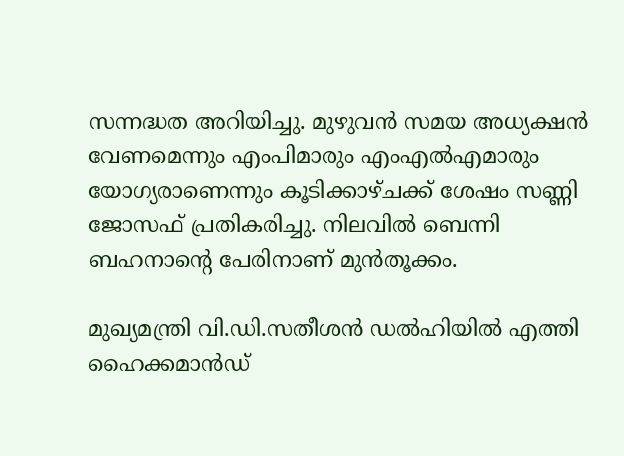സന്നദ്ധത അറിയിച്ചു. മുഴുവന്‍ സമയ അധ്യക്ഷന്‍ വേണമെന്നും എംപിമാരും എംഎല്‍എമാരും യോഗ്യരാണെന്നും കൂടിക്കാഴ്ചക്ക് ശേഷം സണ്ണി ജോസഫ് പ്രതികരിച്ചു. നിലവില്‍ ബെന്നി ബഹനാന്റെ പേരിനാണ് മുന്‍തൂക്കം.

മുഖ്യമന്ത്രി വി.ഡി.സതീശന്‍ ഡല്‍ഹിയില്‍ എത്തി ഹൈക്കമാന്‍ഡ്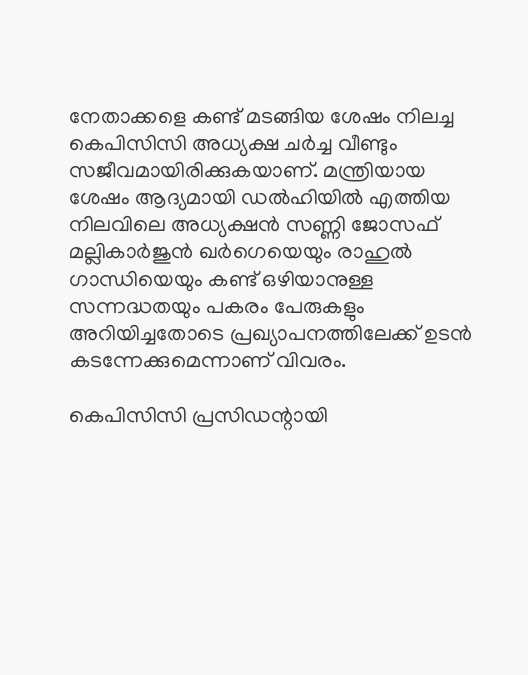നേതാക്കളെ കണ്ട് മടങ്ങിയ ശേഷം നിലച്ച കെപിസിസി അധ്യക്ഷ ചര്‍ച്ച വീണ്ടും സജീവമായിരിക്കുകയാണ്. മന്ത്രിയായ ശേഷം ആദ്യമായി ഡല്‍ഹിയില്‍ എത്തിയ നിലവിലെ അധ്യക്ഷന്‍ സണ്ണി ജോസഫ് മല്ലികാര്‍ജുന്‍ ഖര്‍ഗെയെയും രാഹുല്‍ ഗാന്ധിയെയും കണ്ട് ഒഴിയാനുള്ള സന്നദ്ധതയും പകരം പേരുകളും അറിയിച്ചതോടെ പ്രഖ്യാപനത്തിലേക്ക് ഉടന്‍ കടന്നേക്കുമെന്നാണ് വിവരം.

കെപിസിസി പ്രസിഡന്റായി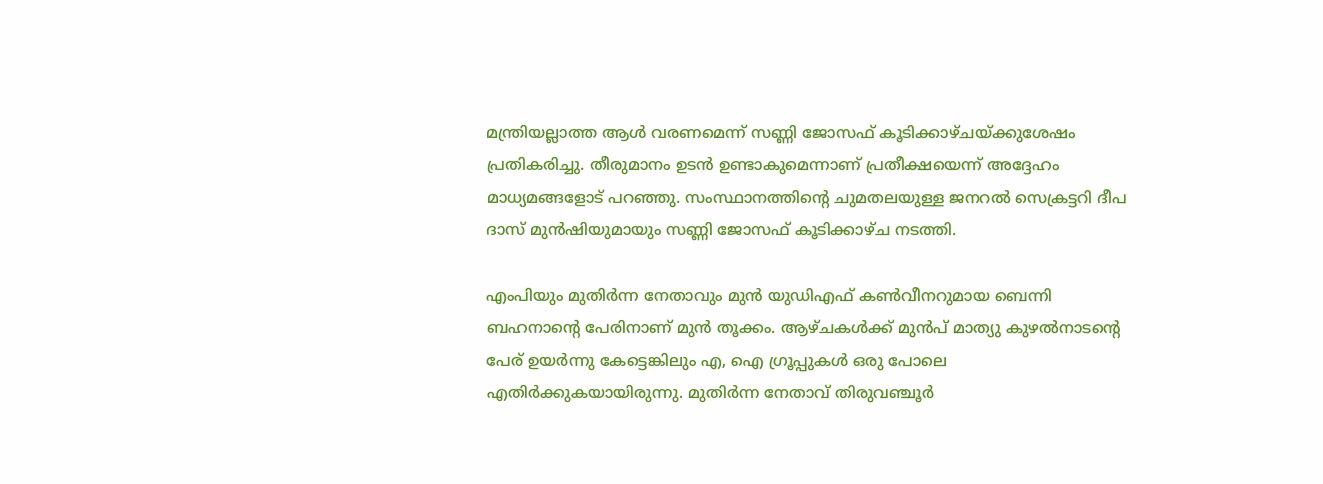മന്ത്രിയല്ലാത്ത ആള്‍ വരണമെന്ന് സണ്ണി ജോസഫ് കൂടിക്കാഴ്ചയ്ക്കുശേഷം പ്രതികരിച്ചു. തീരുമാനം ഉടന്‍ ഉണ്ടാകുമെന്നാണ് പ്രതീക്ഷയെന്ന് അദ്ദേഹം മാധ്യമങ്ങളോട് പറഞ്ഞു. സംസ്ഥാനത്തിന്റെ ചുമതലയുള്ള ജനറല്‍ സെക്രട്ടറി ദീപ ദാസ് മുന്‍ഷിയുമായും സണ്ണി ജോസഫ് കൂടിക്കാഴ്ച നടത്തി.

എംപിയും മുതിര്‍ന്ന നേതാവും മുന്‍ യുഡിഎഫ് കണ്‍വീനറുമായ ബെന്നി ബഹനാന്റെ പേരിനാണ് മുന്‍ തൂക്കം. ആഴ്ചകള്‍ക്ക് മുന്‍പ് മാത്യു കുഴല്‍നാടന്റെ പേര് ഉയര്‍ന്നു കേട്ടെങ്കിലും എ, ഐ ഗ്രൂപ്പുകള്‍ ഒരു പോലെ എതിര്‍ക്കുകയായിരുന്നു. മുതിര്‍ന്ന നേതാവ് തിരുവഞ്ചൂര്‍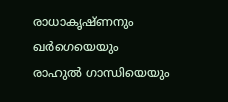രാധാകൃഷ്ണനും ഖര്‍ഗെയെയും രാഹുല്‍ ഗാന്ധിയെയും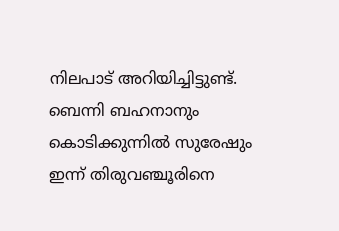നിലപാട് അറിയിച്ചിട്ടുണ്ട്. ബെന്നി ബഹനാനും കൊടിക്കുന്നില്‍ സുരേഷും ഇന്ന് തിരുവഞ്ചൂരിനെ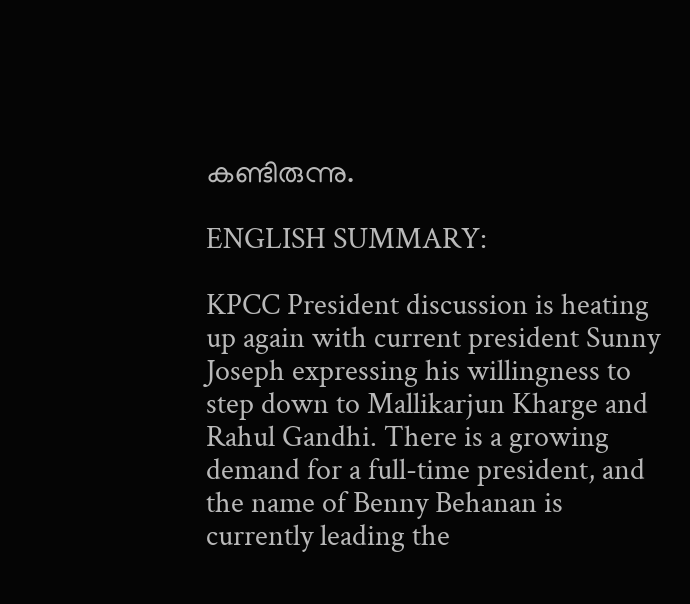കണ്ടിരുന്നു.

ENGLISH SUMMARY:

KPCC President discussion is heating up again with current president Sunny Joseph expressing his willingness to step down to Mallikarjun Kharge and Rahul Gandhi. There is a growing demand for a full-time president, and the name of Benny Behanan is currently leading the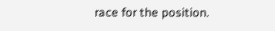race for the position.